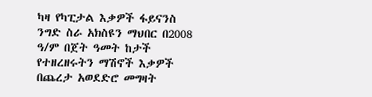ካዛ የካፒታል እቃዎች ፋይናንስ ንግድ ስራ አክስዩን ማህበር በ2008 ዓ/ም በጀት ዓመት ከታች የተዘረዘሩትን ማሽኖች እቃዎች በጨረታ አወደድሮ መግዛት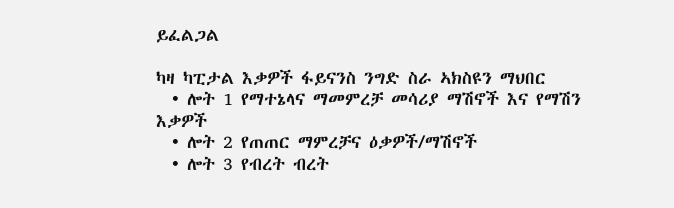ይፈልጋል

ካዛ ካፒታል እቃዎች ፋይናንስ ንግድ ስራ ኣክስዩን ማህበር
  • ሎት 1 የማተኔላና ማመምረቻ መሳሪያ ማሽኖች እና የማሽን እቃዎች
  • ሎት 2 የጠጠር ማምረቻና ዕቃዎች/ማሽኖች
  • ሎት 3 የብረት ብረት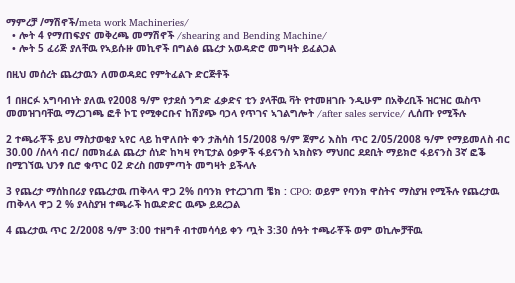ማምረቻ /ማሽኖች/meta work Machineries/
  • ሎት 4 የማጠፍያና መቅረጫ መማሽኖች /shearing and Bending Machine/
  • ሎት 5 ፈሪጅ ያለቸዉ የኣይሱዙ መኪኖች በግልፅ ጨረታ አወዳድሮ መግዛት ይፈልጋል

በዚህ መሰረት ጨረታዉን ለመወዳደር የምትፈልጉ ድርጅቶች

1 በዘርፉ አግባብነት ያለዉ የ2008 ዓ/ም የታደሰ ንግድ ፈቃድና ቲን ያላቸዉ ቫት የተመዘገቡ ንዲሁም በአቅረቢች ዝርዝር ዉስጥ መመዝገባቸዉ ማረጋገጫ ፎቶ ኮፒ የሚቀርቡና ከሽያጭ ባኃላ የጥገና ኣገልግሎት /after sales service/ ሊሰጡ የሚችሉ

2 ተጫራቾች ይህ ማስታወቂያ ኣየር ላይ ከዋለበት ቀን ታሕሳስ 15/2008 ዓ/ም ጀምሪ እስከ ጥር 2/05/2008 ዓ/ም የማይመለስ ብር 30.00 /ሰላሳ ብር/ በመክፈል ጨረታ ሰነድ ከካዛ የካፒታል ዕቃዎች ፋይናንስ ኣክስዩን ማህበር ደደቢት ማይክሮ ፋይናንስ 3ኛ ፎቕ በሚገኘዉ ህንፃ ቢሮ ቁጥር 02 ድረስ በመምጣት መግዛት ይችላሉ

3 የጨረታ ማሰከበሪያ የጨረታዉ ጠቅላላ ዋጋ 2% በባንክ የተረጋገጠ ቼክ : CPO: ወይም የባንክ ዋስትና ማስያዝ የሚችሉ የጨረታዉ ጠቅላላ ዋጋ 2 % ያላስያዝ ተጫራች ከዉድድር ዉጭ ይደረጋል

4 ጨረታዉ ጥር 2/2008 ዓ/ም 3:00 ተዘግቶ ብተመሳሳይ ቀን ጧት 3:30 ሰዓት ተጫራቾች ወም ወኪሎቻቸዉ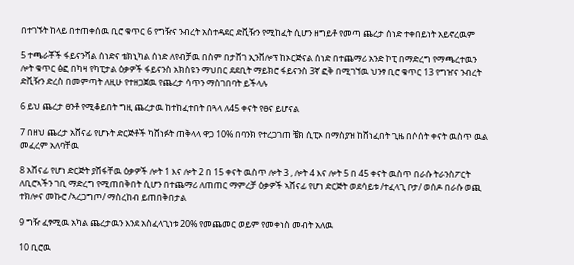በተገኙት ከላይ በተጠቀሰዉ ቢሮ ቁጥር 6 የግዥና ንብረት አስተዳደር ድቪዥን የሚከፈት ሲሆን ዘግይቶ የመጣ ጨረታ ሰነድ ተቀበይነት አይኖረዉም

5 ተጫራቾች ፋይናንሻል ሰነድና ቴክኒካል ሰነድ ለየብቻዉ በስም በታሸገ ኢንቨሎፕ ከኦርጅናል ሰነድ በተጨማሪ አንድ ኮፒ በማድረግ የማጫረተዉን ሎት ቁጥር ፅፎ በካዛ የካፒታል ዕቃዎች ፋይናንስ አክስዩን ማህበር ደደቢት ማይክሮ ፋይናንስ 3ኛ ፎቅ በሚገኘዉ ህንፃ ቢሮ ቁጥር 13 የግዠና ንብረት ድቪዥን ድረስ በመምጣት ለዚሁ የተዘጋጀዉ የጨረታ ሳጥን ማስገበባት ይችላሉ

6 ይህ ጨረታ ፀንቶ የሚቆይበት ግዚ ጨረታዉ ከተከፈተበት በጓላ ለ45 ቀናት የፀና ይሆናል

7 በዘህ ጨረታ አሸናፊ የሆኑት ድርጅቶች ካሸነፉት ጠቅላላ ዋጋ 10% በባንክ የተረጋገጠ ቼክ ሲፒኦ በማስያዝ ከሸነፈበት ጊዜ በሶሰት ቀናት ዉስጥ ዉል መፈረም አለባቸዉ

8 አሸናፊ የሆነ ድርጅት ያሸፋቸዉ ዕቃዎች ሎት 1 እና ሎት 2 በ 15 ቀናት ዉስጥ ሎት 3 , ሎት 4 እና ሎት 5 በ 45 ቀናት ዉስጥ በራሱ ትራንስፖርት ለቢሮኣችን ገቢ ማድረግ የሚጠበቅበት ሲሆን በተጨማሪ ለጠጠር ማምረቻ ዕቃዎች ኣሸናፊ የሆነ ድርጅት ወደሳይቱ /ተፈላጊ ቦታ/ ወሰዶ በራሱ ወጪ ተክሎና መኩሮ /ኣረጋግጦ/ ማስረከብ ይጠበቅበታል

9 ግዥ ፈፃሚዉ አካል ጨረታዉን እንደ አስፈላጊነቱ 20% የመጨመር ወይም የመቀነስ መብት አለዉ

10 ቢሮዉ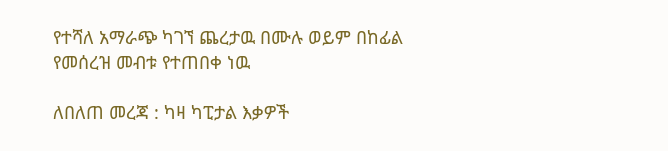የተሻለ አማራጭ ካገኘ ጨረታዉ በሙሉ ወይም በከፊል የመሰረዝ መብቱ የተጠበቀ ነዉ

ለበለጠ መረጃ : ካዛ ካፒታል እቃዎች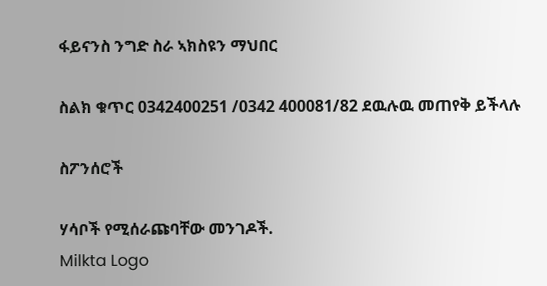ፋይናንስ ንግድ ስራ ኣክስዩን ማህበር

ስልክ ቁጥር 0342400251 /0342 400081/82 ደዉሉዉ መጠየቅ ይችላሉ

ስፖንሰሮች

ሃሳቦች የሚሰራጩባቸው መንገዶች.
Milkta Logo